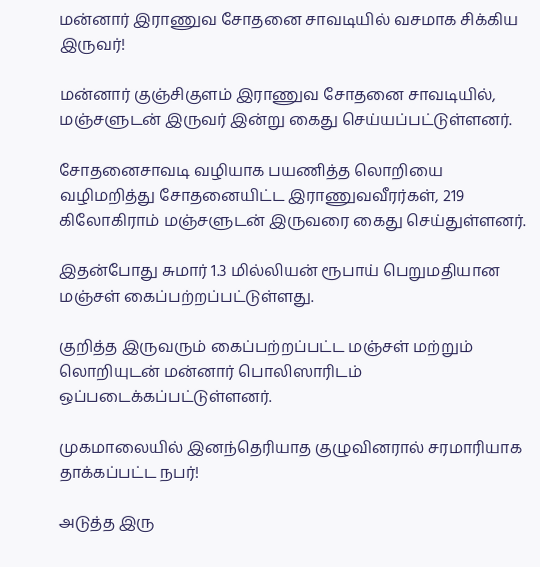மன்னார் இராணுவ சோதனை சாவடியில் வசமாக சிக்கிய இருவர்!

மன்னார் குஞ்சிகுளம் இராணுவ சோதனை சாவடியில், மஞ்சளுடன் இருவர் இன்று கைது செய்யப்பட்டுள்ளனர்.

சோதனைசாவடி வழியாக பயணித்த லொறியை வழிமறித்து சோதனையிட்ட இராணுவவீரர்கள், 219 கிலோகிராம் மஞ்சளுடன் இருவரை கைது செய்துள்ளனர்.

இதன்போது சுமார் 1.3 மில்லியன் ரூபாய் பெறுமதியான மஞ்சள் கைப்பற்றப்பட்டுள்ளது.

குறித்த இருவரும் கைப்பற்றப்பட்ட மஞ்சள் மற்றும் லொறியுடன் மன்னார் பொலிஸாரிடம் ஒப்படைக்கப்பட்டுள்ளனர்.

முகமாலையில் இனந்தெரியாத குழுவினரால் சரமாரியாக தாக்கப்பட்ட நபர்!

அடுத்த இரு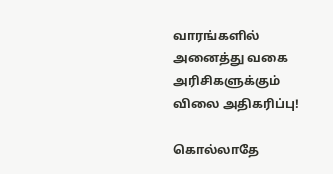வாரங்களில் அனைத்து வகை அரிசிகளுக்கும் விலை அதிகரிப்பு!

கொல்லாதே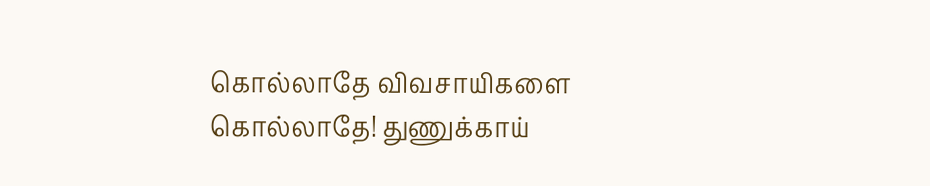கொல்லாதே விவசாயிகளை கொல்லாதே! துணுக்காய்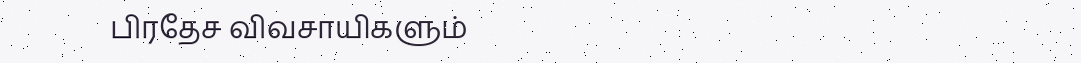பிரதேச விவசாயிகளும்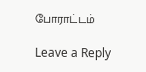போராட்டம்

Leave a Reply